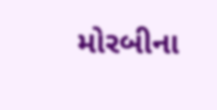મોરબીના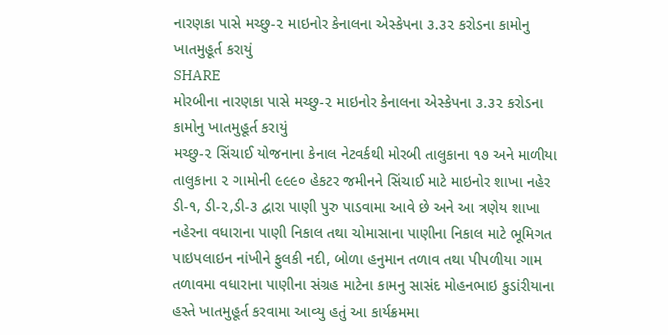નારણકા પાસે મચ્છુ-૨ માઇનોર કેનાલના એસ્કેપના ૩.૩૨ કરોડના કામોનુ ખાતમુહૂર્ત કરાયું
SHARE
મોરબીના નારણકા પાસે મચ્છુ-૨ માઇનોર કેનાલના એસ્કેપના ૩.૩૨ કરોડના કામોનુ ખાતમુહૂર્ત કરાયું
મચ્છુ-૨ સિંચાઈ યોજનાના કેનાલ નેટવર્કથી મોરબી તાલુકાના ૧૭ અને માળીયા તાલુકાના ૨ ગામોની ૯૯૯૦ હેકટર જમીનને સિંચાઈ માટે માઇનોર શાખા નહેર ડી-૧, ડી-૨,ડી-૩ દ્વારા પાણી પુરુ પાડવામા આવે છે અને આ ત્રણેય શાખા નહેરના વધારાના પાણી નિકાલ તથા ચોમાસાના પાણીના નિકાલ માટે ભૂમિગત પાઇપલાઇન નાંખીને ફુલકી નદી, બોળા હનુમાન તળાવ તથા પીપળીયા ગામ તળાવમા વધારાના પાણીના સંગ્રહ માટેના કામનુ સાસંદ મોહનભાઇ કુડાંરીયાના હસ્તે ખાતમુહૂર્ત કરવામા આવ્યુ હતું આ કાર્યક્રમમા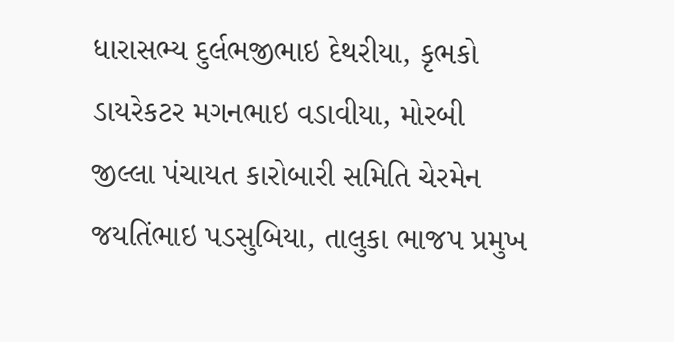ધારાસભ્ય દુર્લભજીભાઇ દેથરીયા, કૃભકો ડાયરેકટર મગનભાઇ વડાવીયા, મોરબી જીલ્લા પંચાયત કારોબારી સમિતિ ચેરમેન જયતિંભાઇ પડસુબિયા, તાલુકા ભાજપ પ્રમુખ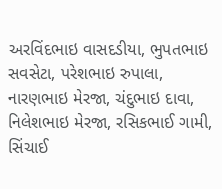અરવિંદભાઇ વાસદડીયા, ભુપતભાઇ સવસેટા, પરેશભાઇ રુપાલા, નારણભાઇ મેરજા, ચંદુભાઇ દાવા, નિલેશભાઇ મેરજા, રસિકભાઈ ગામી, સિંચાઈ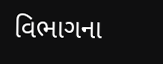વિભાગના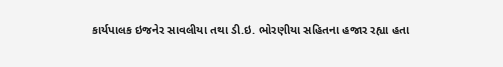કાર્યપાલક ઇજનેર સાવલીયા તથા ડી.ઇ. ભોરણીયા સહિતના હજાર રહ્યા હતા